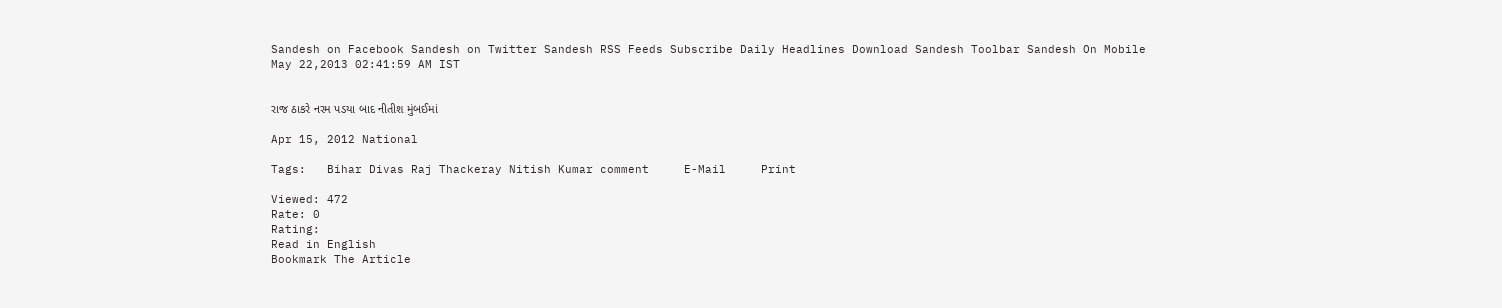Sandesh on Facebook Sandesh on Twitter Sandesh RSS Feeds Subscribe Daily Headlines Download Sandesh Toolbar Sandesh On Mobile
May 22,2013 02:41:59 AM IST


રાજ ઠાકરે નરમ પડયા બાદ નીતીશ મુંબઈમાં

Apr 15, 2012 National

Tags:   Bihar Divas Raj Thackeray Nitish Kumar comment     E-Mail     Print

Viewed: 472
Rate: 0
Rating:
Read in English
Bookmark The Article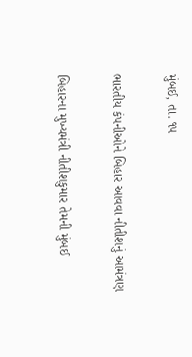મુંબઈ, તા. ૧૫

ભારતીય કંપનીઓને બિહાર આવવા નીતીશનું આમંત્રણ

બિહારના મુખ્યમંત્રી નીતીશકુમાર તેમની મુંબઈ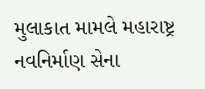મુલાકાત મામલે મહારાષ્ટ્ર નવનિર્માણ સેના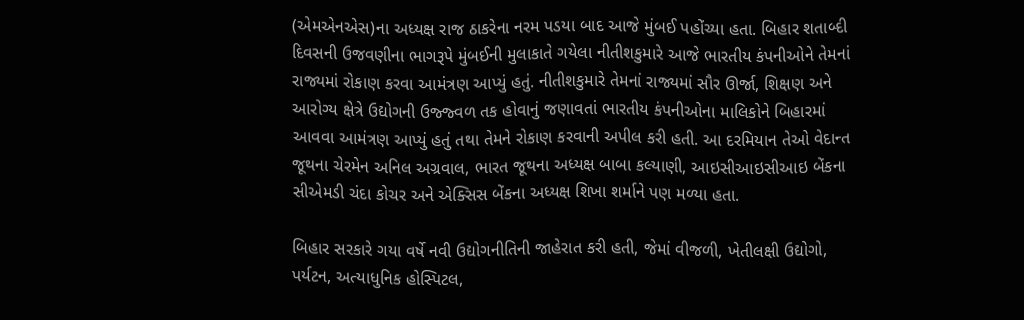(એમએનએસ)ના અધ્યક્ષ રાજ ઠાકરેના નરમ પડયા બાદ આજે મુંબઈ પહોંચ્યા હતા. બિહાર શતાબ્દી દિવસની ઉજવણીના ભાગરૂપે મુંબઈની મુલાકાતે ગયેલા નીતીશકુમારે આજે ભારતીય કંપનીઓને તેમનાં રાજ્યમાં રોકાણ કરવા આમંત્રણ આપ્યું હતું. નીતીશકુમારે તેમનાં રાજ્યમાં સૌર ઊર્જા, શિક્ષણ અને આરોગ્ય ક્ષેત્રે ઉદ્યોગની ઉજ્જ્વળ તક હોવાનું જણાવતાં ભારતીય કંપનીઓના માલિકોને બિહારમાં આવવા આમંત્રણ આપ્યું હતું તથા તેમને રોકાણ કરવાની અપીલ કરી હતી. આ દરમિયાન તેઓ વેદાન્ત જૂથના ચેરમેન અનિલ અગ્રવાલ, ભારત જૂથના અધ્યક્ષ બાબા કલ્યાણી, આઇસીઆઇસીઆઇ બેંકના સીએમડી ચંદા કોચર અને એક્સિસ બેંકના અધ્યક્ષ શિખા શર્માને પણ મળ્યા હતા.

બિહાર સરકારે ગયા વર્ષે નવી ઉદ્યોગનીતિની જાહેરાત કરી હતી, જેમાં વીજળી, ખેતીલક્ષી ઉદ્યોગો, પર્યટન, અત્યાધુનિક હોસ્પિટલ,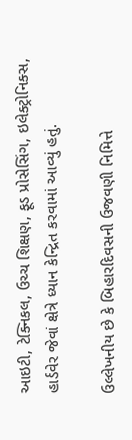આઇટી, ટેક્નિકલ, ઉચ્ચ શિક્ષણ, ફૂડ પ્રોસેસિંગ, ઇલેક્ટ્રોનિક્સ, હાર્ડવેર જેવાં ક્ષેત્રે ધ્યાન કેન્દ્રિત કરવામાં આવ્યું હતું.

ઉલ્લેખનીય છે કે બિહારદિવસની ઉજવણી નિમિત્તે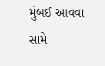મુંબઈ આવવા સામે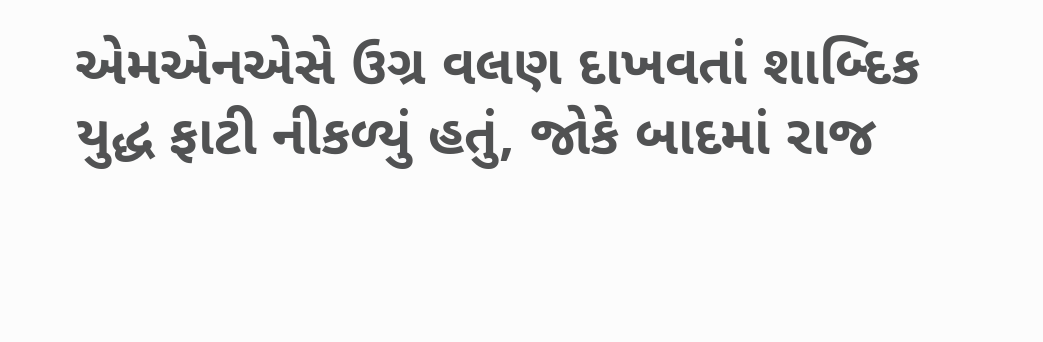એમએનએસે ઉગ્ર વલણ દાખવતાં શાબ્દિક યુદ્ધ ફાટી નીકળ્યું હતું, જોકે બાદમાં રાજ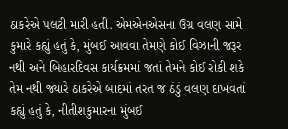ઠાકરેએ પલટી મારી હતી. એમએનએસના ઉગ્ર વલણ સામે કુમારે કહ્યું હતું કે, મુંબઈ આવવા તેમણે કોઈ વિઝાની જરૂર નથી અને બિહારદિવસ કાર્યક્રમમાં જતાં તેમને કોઈ રોકી શકે તેમ નથી જ્યારે ઠાકરેએ બાદમાં તરત જ ઠંડું વલણ દાખવતાં કહ્યું હતું કે, નીતીશકુમારના મુંબઈ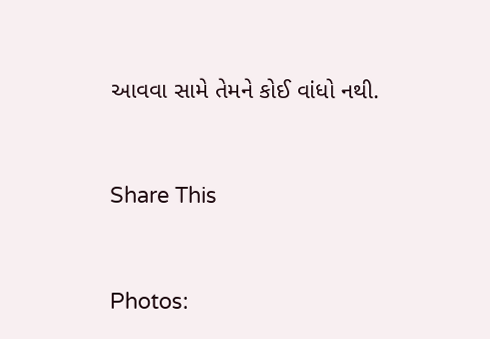આવવા સામે તેમને કોઈ વાંધો નથી.


Share This


Photos: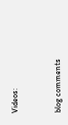Videos:



blog comments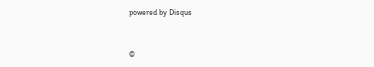powered by Disqus


©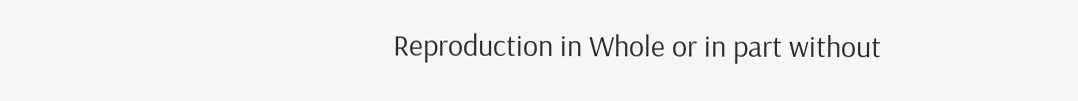Reproduction in Whole or in part without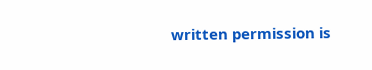written permission is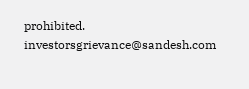prohibited.
investorsgrievance@sandesh.com